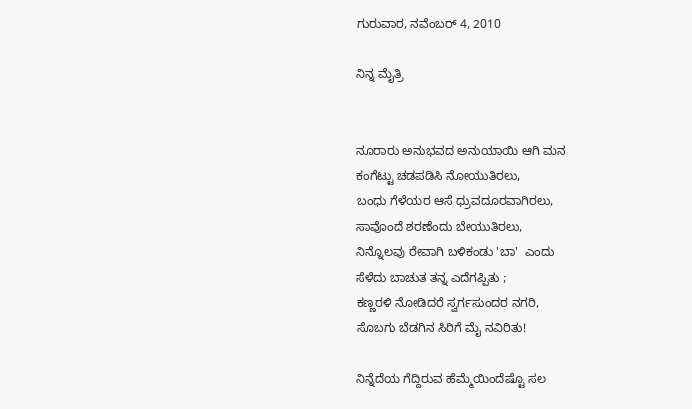ಗುರುವಾರ, ನವೆಂಬರ್ 4, 2010

ನಿನ್ನ ಮೈತ್ರಿ


ನೂರಾರು ಅನುಭವದ ಅನುಯಾಯಿ ಆಗಿ ಮನ
ಕಂಗೆಟ್ಟು ಚಡಪಡಿಸಿ ನೋಯುತಿರಲು,
ಬಂಧು ಗೆಳೆಯರ ಆಸೆ ಧ್ರುವದೂರವಾಗಿರಲು,
ಸಾವೊಂದೆ ಶರಣೆಂದು ಬೇಯುತಿರಲು,
ನಿನ್ನೊಲವು ರೇವಾಗಿ ಬಳಿಕಂಡು 'ಬಾ'  ಎಂದು
ಸೆಳೆದು ಬಾಚುತ ತನ್ನ ಎದೆಗಪ್ಪಿತು ;
ಕಣ್ಣರಳಿ ನೋಡಿದರೆ ಸ್ವರ್ಗಸುಂದರ ನಗರಿ,
ಸೊಬಗು ಬೆಡಗಿನ ಸಿರಿಗೆ ಮೈ ನವಿರಿತು!

ನಿನ್ನೆದೆಯ ಗೆದ್ದಿರುವ ಹೆಮ್ಮೆಯಿಂದೆಷ್ಟೊ ಸಲ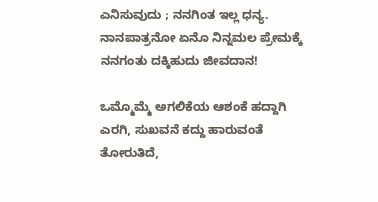ಎನಿಸುವುದು ; ನನಗಿಂತ ಇಲ್ಲ ಧನ್ಯ.
ನಾನಪಾತ್ರನೋ ಏನೊ ನಿನ್ನಮಲ ಪ್ರೇಮಕ್ಕೆ
ನನಗಂತು ದಕ್ಕಿಹುದು ಜೀವದಾನ!

ಒಮ್ಮೊಮ್ಮೆ ಅಗಲಿಕೆಯ ಆಶಂಕೆ ಹದ್ದಾಗಿ
ಎರಗಿ, ಸುಖವನೆ ಕದ್ದು ಹಾರುವಂತೆ
ತೋರುತಿದೆ,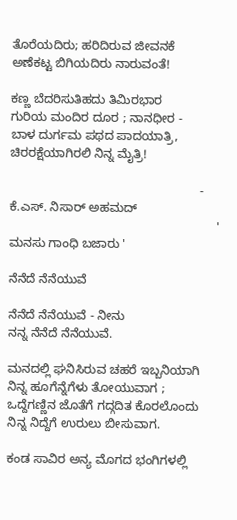ತೊರೆಯದಿರು; ಹರಿದಿರುವ ಜೀವನಕೆ
ಅಣೆಕಟ್ಟ ಬಿಗಿಯದಿರು ನಾರುವಂತೆ!

ಕಣ್ಣ ಬೆದರಿಸುತಿಹದು ತಿಮಿರಭಾರ
ಗುರಿಯ ಮಂದಿರ ದೂರ ; ನಾನಧೀರ -
ಬಾಳ ದುರ್ಗಮ ಪಥದ ಪಾದಯಾತ್ರಿ,
ಚಿರರಕ್ಷೆಯಾಗಿರಲಿ ನಿನ್ನ ಮೈತ್ರಿ!

                                                       - ಕೆ.ಎಸ್. ನಿಸಾರ್ ಅಹಮದ್
                                                            ' ಮನಸು ಗಾಂಧಿ ಬಜಾರು '

ನೆನೆದೆ ನೆನೆಯುವೆ

ನೆನೆದೆ ನೆನೆಯುವೆ - ನೀನು
ನನ್ನ ನೆನೆದೆ ನೆನೆಯುವೆ.

ಮನದಲ್ಲಿ ಘನಿಸಿರುವ ಚಹರೆ ಇಬ್ಬನಿಯಾಗಿ
ನಿನ್ನ ಹೂಗೆನ್ನೆಗೆಳು ತೋಯುವಾಗ ;
ಒದ್ದೆಗಣ್ಣಿನ ಜೊತೆಗೆ ಗದ್ಗದಿತ ಕೊರಲೊಂದು
ನಿನ್ನ ನಿದ್ದೆಗೆ ಉರುಲು ಬೀಸುವಾಗ.

ಕಂಡ ಸಾವಿರ ಅನ್ಯ ಮೊಗದ ಭಂಗಿಗಳಲ್ಲಿ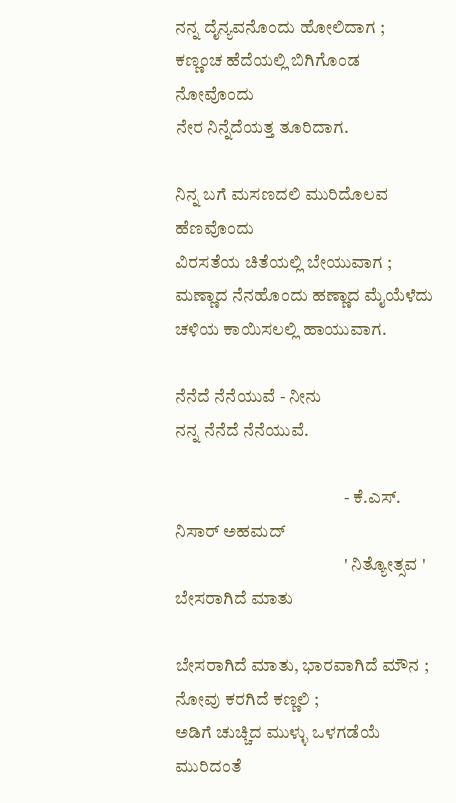ನನ್ನ ದೈನ್ಯವನೊಂದು ಹೋಲಿದಾಗ ;
ಕಣ್ಣಂಚ ಹೆದೆಯಲ್ಲಿ ಬಿಗಿಗೊಂಡ ನೋವೊಂದು
ನೇರ ನಿನ್ನೆದೆಯತ್ತ ತೂರಿದಾಗ.

ನಿನ್ನ ಬಗೆ ಮಸಣದಲಿ ಮುರಿದೊಲವ ಹೆಣವೊಂದು
ವಿರಸತೆಯ ಚಿತೆಯಲ್ಲಿ ಬೇಯುವಾಗ ;
ಮಣ್ಣಾದ ನೆನಹೊಂದು ಹಣ್ಣಾದ ಮೈಯೆಳೆದು
ಚಳಿಯ ಕಾಯಿಸಲಲ್ಲಿ ಹಾಯುವಾಗ.

ನೆನೆದೆ ನೆನೆಯುವೆ - ನೀನು
ನನ್ನ ನೆನೆದೆ ನೆನೆಯುವೆ.

                                                - ಕೆ.ಎಸ್. ನಿಸಾರ್ ಅಹಮದ್
                                                ' ನಿತ್ಯೋತ್ಸವ '
ಬೇಸರಾಗಿದೆ ಮಾತು

ಬೇಸರಾಗಿದೆ ಮಾತು, ಭಾರವಾಗಿದೆ ಮೌನ ;
ನೋವು ಕರಗಿದೆ ಕಣ್ಣಲಿ ;
ಅಡಿಗೆ ಚುಚ್ಚಿದ ಮುಳ್ಳು ಒಳಗಡೆಯೆ ಮುರಿದಂತೆ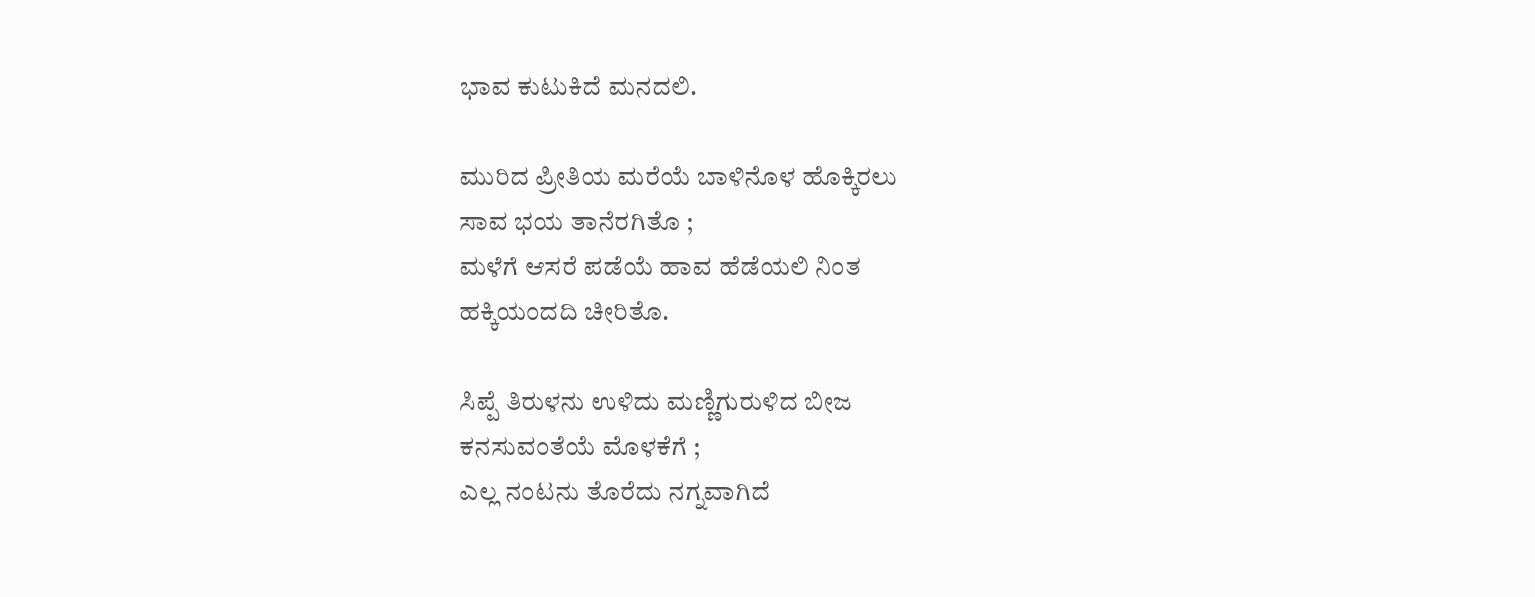ಭಾವ ಕುಟುಕಿದೆ ಮನದಲಿ.

ಮುರಿದ ಪ್ರೀತಿಯ ಮರೆಯೆ ಬಾಳಿನೊಳ ಹೊಕ್ಕಿರಲು
ಸಾವ ಭಯ ತಾನೆರಗಿತೊ ;
ಮಳೆಗೆ ಆಸರೆ ಪಡೆಯೆ ಹಾವ ಹೆಡೆಯಲಿ ನಿಂತ
ಹಕ್ಕಿಯಂದದಿ ಚೀರಿತೊ.

ಸಿಪ್ಪೆ ತಿರುಳನು ಉಳಿದು ಮಣ್ಣಿಗುರುಳಿದ ಬೀಜ
ಕನಸುವಂತೆಯೆ ಮೊಳಕೆಗೆ ;
ಎಲ್ಲ ನಂಟನು ತೊರೆದು ನಗ್ನವಾಗಿದೆ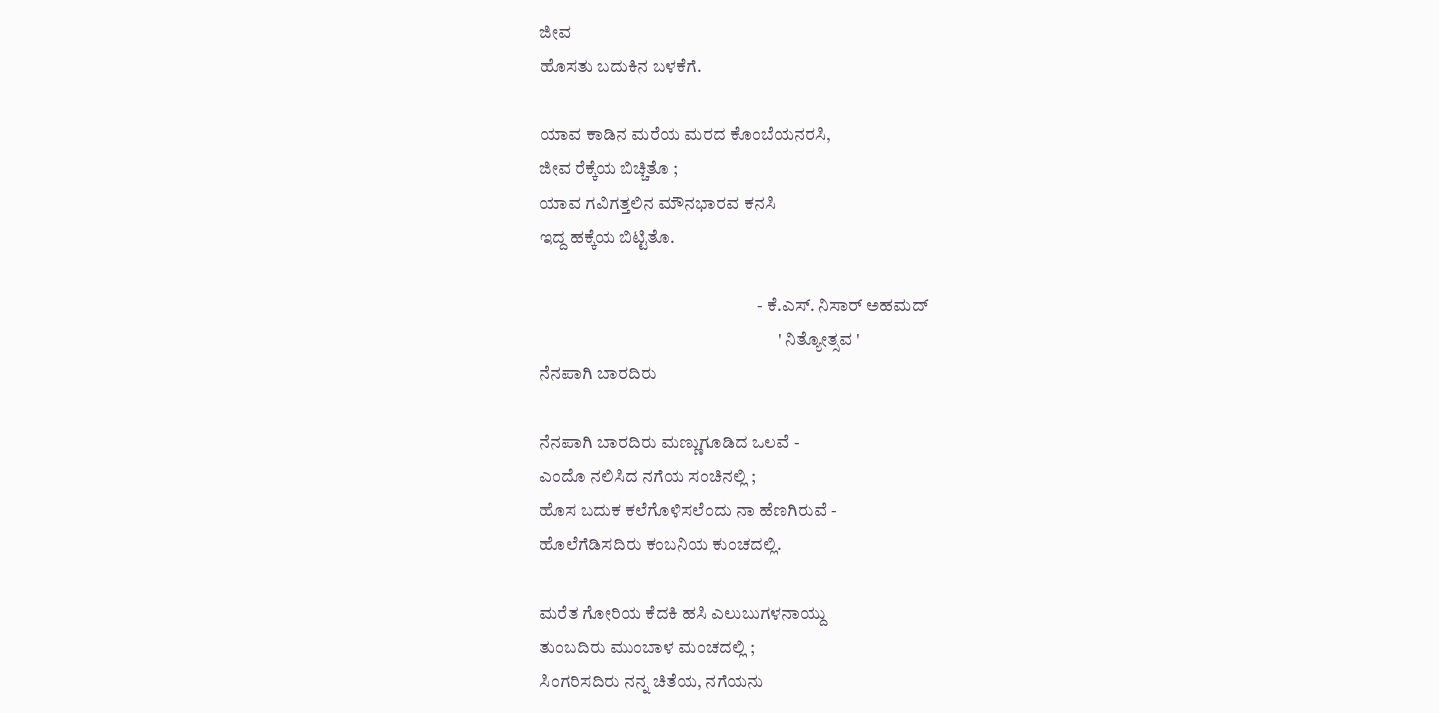ಜೀವ
ಹೊಸತು ಬದುಕಿನ ಬಳಕೆಗೆ.

ಯಾವ ಕಾಡಿನ ಮರೆಯ ಮರದ ಕೊಂಬೆಯನರಸಿ,
ಜೀವ ರೆಕ್ಕೆಯ ಬಿಚ್ಚಿತೊ ;
ಯಾವ ಗವಿಗತ್ತಲಿನ ಮೌನಭಾರವ ಕನಸಿ
ಇದ್ದ ಹಕ್ಕೆಯ ಬಿಟ್ಟಿತೊ.

                                                              - ಕೆ.ಎಸ್. ನಿಸಾರ್ ಅಹಮದ್
                                                                    ' ನಿತ್ಯೋತ್ಸವ '
ನೆನಪಾಗಿ ಬಾರದಿರು

ನೆನಪಾಗಿ ಬಾರದಿರು ಮಣ್ಣುಗೂಡಿದ ಒಲವೆ -
ಎಂದೊ ನಲಿಸಿದ ನಗೆಯ ಸಂಚಿನಲ್ಲಿ ;
ಹೊಸ ಬದುಕ ಕಲೆಗೊಳಿಸಲೆಂದು ನಾ ಹೆಣಗಿರುವೆ -
ಹೊಲೆಗೆಡಿಸದಿರು ಕಂಬನಿಯ ಕುಂಚದಲ್ಲಿ.

ಮರೆತ ಗೋರಿಯ ಕೆದಕಿ ಹಸಿ ಎಲುಬುಗಳನಾಯ್ದು
ತುಂಬದಿರು ಮುಂಬಾಳ ಮಂಚದಲ್ಲಿ ;
ಸಿಂಗರಿಸದಿರು ನನ್ನ ಚಿತೆಯ, ನಗೆಯನು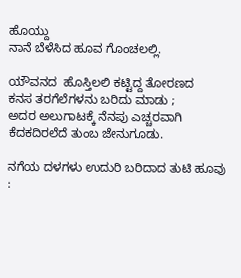ಹೊಯ್ದು
ನಾನೆ ಬೆಳೆಸಿದ ಹೂವ ಗೊಂಚಲಲ್ಲಿ.

ಯೌವನದ  ಹೊಸ್ತಿಲಲಿ ಕಟ್ಟಿದ್ದ ತೋರಣದ
ಕನಸ ತರಗೆಲೆಗಳನು ಬರಿದು ಮಾಡು ;
ಅದರ ಅಲುಗಾಟಕ್ಕೆ ನೆನಪು ಎಚ್ಚರವಾಗಿ
ಕೆದಕದಿರಲೆದೆ ತುಂಬ ಜೇನುಗೂಡು.

ನಗೆಯ ದಳಗಳು ಉದುರಿ ಬರಿದಾದ ತುಟಿ ಹೂವು :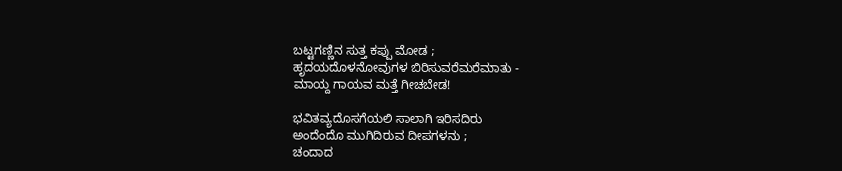ಬಟ್ಟಗಣ್ಣಿನ ಸುತ್ತ ಕಪ್ಪು ಮೋಡ ;
ಹೃದಯದೊಳನೋವುಗಳ ಬಿರಿಸುವರೆಮರೆಮಾತು -
ಮಾಯ್ದ ಗಾಯವ ಮತ್ತೆ ಗೀಚಬೇಡ!

ಭವಿತವ್ಯದೊಸಗೆಯಲಿ ಸಾಲಾಗಿ ಇರಿಸದಿರು
ಅಂದೆಂದೊ ಮುಗಿದಿರುವ ದೀಪಗಳನು ;
ಚಂದಾದ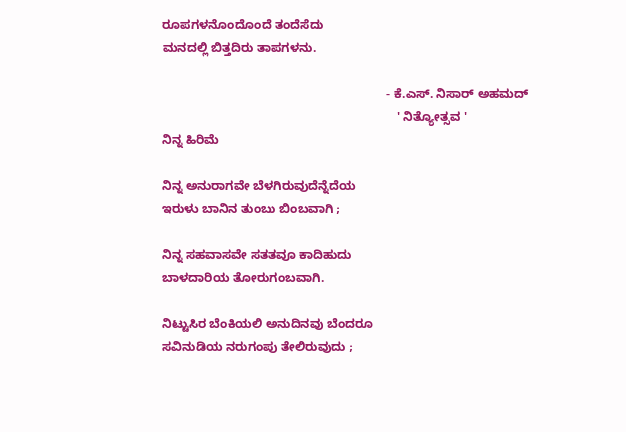ರೂಪಗಳನೊಂದೊಂದೆ ತಂದೆಸೆದು
ಮನದಲ್ಲಿ ಬಿತ್ತದಿರು ತಾಪಗಳನು.

                                                                 - ಕೆ.ಎಸ್. ನಿಸಾರ್ ಅಹಮದ್
                                                                    ' ನಿತ್ಯೋತ್ಸವ '
ನಿನ್ನ ಹಿರಿಮೆ

ನಿನ್ನ ಅನುರಾಗವೇ ಬೆಳಗಿರುವುದೆನ್ನೆದೆಯ
ಇರುಳು ಬಾನಿನ ತುಂಬು ಬಿಂಬವಾಗಿ ;

ನಿನ್ನ ಸಹವಾಸವೇ ಸತತವೂ ಕಾದಿಹುದು
ಬಾಳದಾರಿಯ ತೋರುಗಂಬವಾಗಿ.

ನಿಟ್ಟುಸಿರ ಬೆಂಕಿಯಲಿ ಅನುದಿನವು ಬೆಂದರೂ
ಸವಿನುಡಿಯ ನರುಗಂಪು ತೇಲಿರುವುದು ;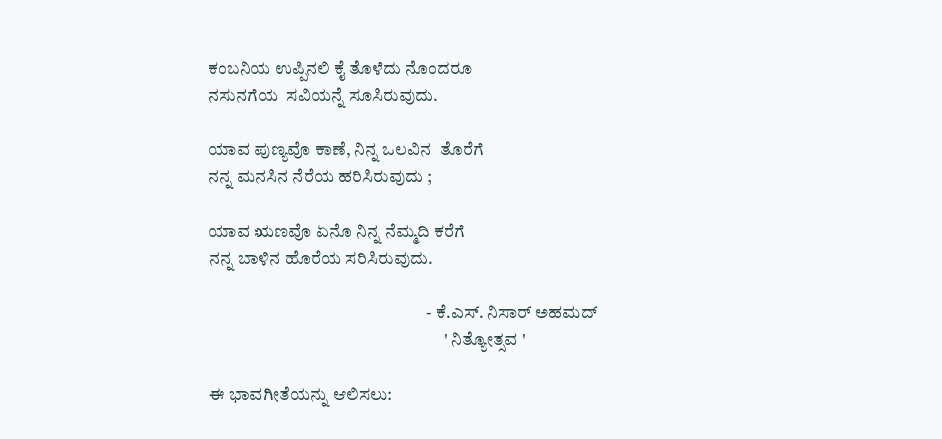ಕಂಬನಿಯ ಉಪ್ಪಿನಲಿ ಕೈ ತೊಳೆದು ನೊಂದರೂ
ನಸುನಗೆಯ  ಸವಿಯನ್ನೆ ಸೂಸಿರುವುದು.

ಯಾವ ಪುಣ್ಯವೊ ಕಾಣೆ, ನಿನ್ನ ಒಲವಿನ  ತೊರೆಗೆ
ನನ್ನ ಮನಸಿನ ನೆರೆಯ ಹರಿಸಿರುವುದು ;

ಯಾವ ಋಣವೊ ಏನೊ ನಿನ್ನ ನೆಮ್ಮದಿ ಕರೆಗೆ
ನನ್ನ ಬಾಳಿನ ಹೊರೆಯ ಸರಿಸಿರುವುದು.

                                                              - ಕೆ.ಎಸ್. ನಿಸಾರ್ ಅಹಮದ್
                                                                   ' ನಿತ್ಯೋತ್ಸವ '

ಈ ಭಾವಗೀತೆಯನ್ನು ಆಲಿಸಲು: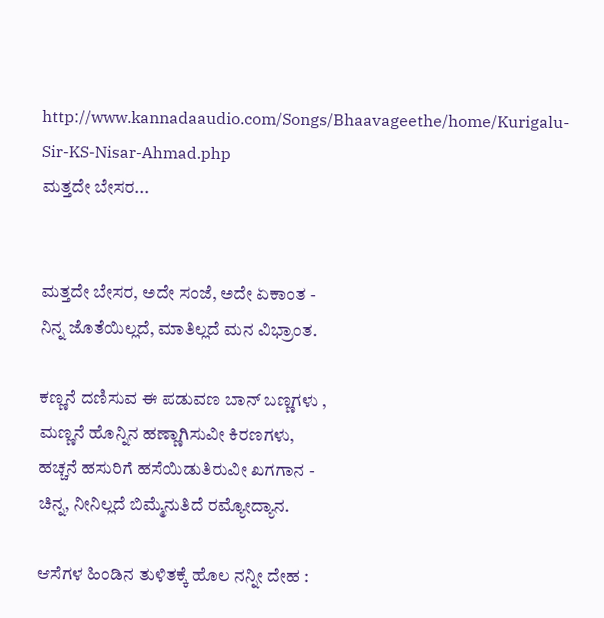http://www.kannadaaudio.com/Songs/Bhaavageethe/home/Kurigalu-Sir-KS-Nisar-Ahmad.php
ಮತ್ತದೇ ಬೇಸರ...


ಮತ್ತದೇ ಬೇಸರ, ಅದೇ ಸಂಜೆ, ಅದೇ ಏಕಾಂತ -
ನಿನ್ನ ಜೊತೆಯಿಲ್ಲದೆ, ಮಾತಿಲ್ಲದೆ ಮನ ವಿಭ್ರಾಂತ.

ಕಣ್ಣನೆ ದಣಿಸುವ ಈ ಪಡುವಣ ಬಾನ್ ಬಣ್ಣಗಳು ,
ಮಣ್ಣನೆ ಹೊನ್ನಿನ ಹಣ್ಣಾಗಿಸುವೀ ಕಿರಣಗಳು,
ಹಚ್ಚನೆ ಹಸುರಿಗೆ ಹಸೆಯಿಡುತಿರುವೀ ಖಗಗಾನ -
ಚಿನ್ನ, ನೀನಿಲ್ಲದೆ ಬಿಮ್ಮೆನುತಿದೆ ರಮ್ಯೋದ್ಯಾನ.

ಆಸೆಗಳ ಹಿಂಡಿನ ತುಳಿತಕ್ಕೆ ಹೊಲ ನನ್ನೀ ದೇಹ :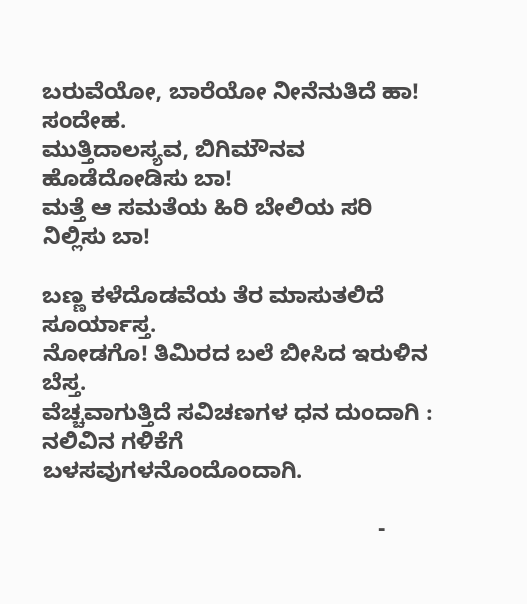ಬರುವೆಯೋ, ಬಾರೆಯೋ ನೀನೆನುತಿದೆ ಹಾ! ಸಂದೇಹ.
ಮುತ್ತಿದಾಲಸ್ಯವ, ಬಿಗಿಮೌನವ ಹೊಡೆದೋಡಿಸು ಬಾ!
ಮತ್ತೆ ಆ ಸಮತೆಯ ಹಿರಿ ಬೇಲಿಯ ಸರಿ ನಿಲ್ಲಿಸು ಬಾ!

ಬಣ್ಣ ಕಳೆದೊಡವೆಯ ತೆರ ಮಾಸುತಲಿದೆ ಸೂರ್ಯಾಸ್ತ.
ನೋಡಗೊ! ತಿಮಿರದ ಬಲೆ ಬೀಸಿದ ಇರುಳಿನ ಬೆಸ್ತ.
ವೆಚ್ಚವಾಗುತ್ತಿದೆ ಸವಿಚಣಗಳ ಧನ ದುಂದಾಗಿ :
ನಲಿವಿನ ಗಳಿಕೆಗೆ ಬಳಸವುಗಳನೊಂದೊಂದಾಗಿ.

                                                     -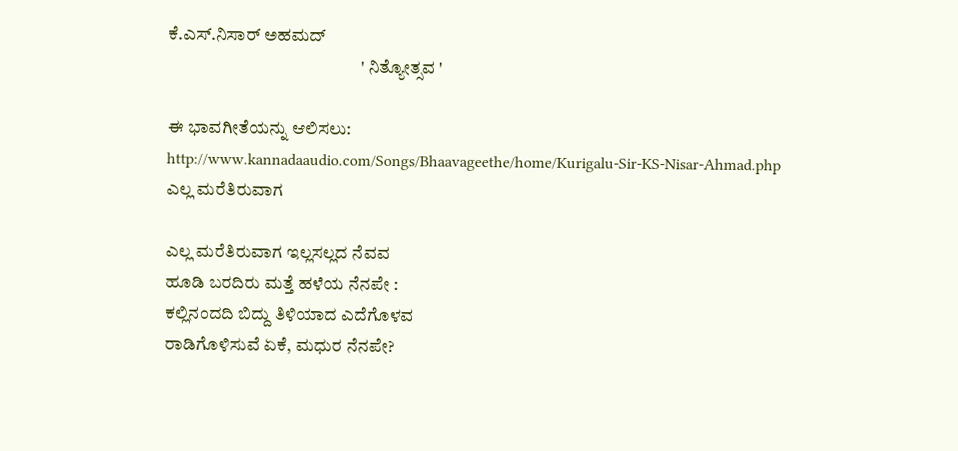ಕೆ.ಎಸ್.ನಿಸಾರ್ ಅಹಮದ್
                                                       ' ನಿತ್ಯೋತ್ಸವ '

ಈ ಭಾವಗೀತೆಯನ್ನು ಆಲಿಸಲು:
http://www.kannadaaudio.com/Songs/Bhaavageethe/home/Kurigalu-Sir-KS-Nisar-Ahmad.php
ಎಲ್ಲ ಮರೆತಿರುವಾಗ

ಎಲ್ಲ ಮರೆತಿರುವಾಗ ಇಲ್ಲಸಲ್ಲದ ನೆವವ
ಹೂಡಿ ಬರದಿರು ಮತ್ತೆ ಹಳೆಯ ನೆನಪೇ :
ಕಲ್ಲಿನಂದದಿ ಬಿದ್ದು ತಿಳಿಯಾದ ಎದೆಗೊಳವ
ರಾಡಿಗೊಳಿಸುವೆ ಏಕೆ, ಮಧುರ ನೆನಪೇ?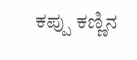ಕಪ್ಪು ಕಣ್ಣಿನ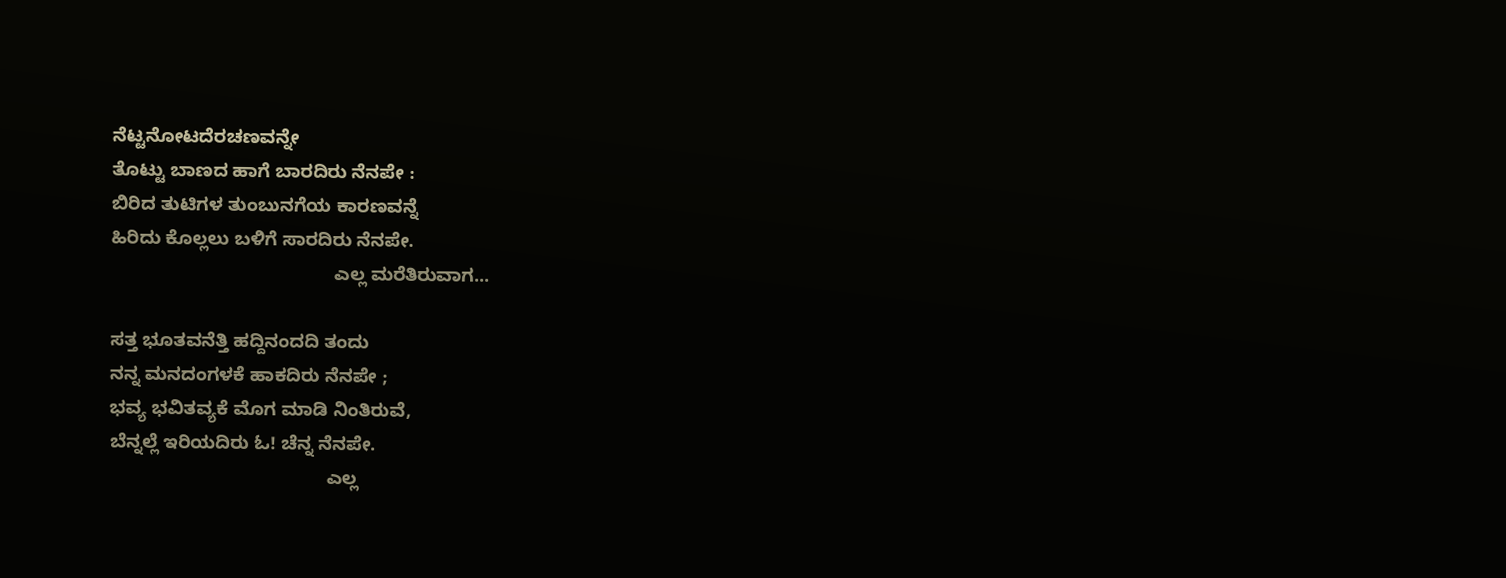ನೆಟ್ಟನೋಟದೆರಚಣವನ್ನೇ
ತೊಟ್ಟು ಬಾಣದ ಹಾಗೆ ಬಾರದಿರು ನೆನಪೇ :
ಬಿರಿದ ತುಟಿಗಳ ತುಂಬುನಗೆಯ ಕಾರಣವನ್ನೆ
ಹಿರಿದು ಕೊಲ್ಲಲು ಬಳಿಗೆ ಸಾರದಿರು ನೆನಪೇ.
                                           ಎಲ್ಲ ಮರೆತಿರುವಾಗ...

ಸತ್ತ ಭೂತವನೆತ್ತಿ ಹದ್ದಿನಂದದಿ ತಂದು
ನನ್ನ ಮನದಂಗಳಕೆ ಹಾಕದಿರು ನೆನಪೇ ;
ಭವ್ಯ ಭವಿತವ್ಯಕೆ ಮೊಗ ಮಾಡಿ ನಿಂತಿರುವೆ,
ಬೆನ್ನಲ್ಲೆ ಇರಿಯದಿರು ಓ! ಚೆನ್ನ ನೆನಪೇ.
                                          ಎಲ್ಲ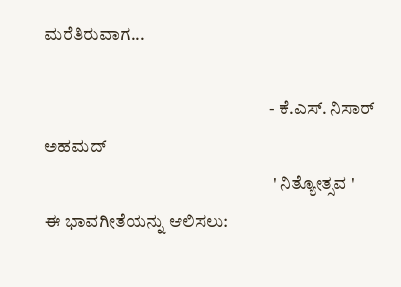ಮರೆತಿರುವಾಗ...

                                                                - ಕೆ.ಎಸ್. ನಿಸಾರ್ ಅಹಮದ್
                                                                 ' ನಿತ್ಯೋತ್ಸವ '
ಈ ಭಾವಗೀತೆಯನ್ನು ಆಲಿಸಲು: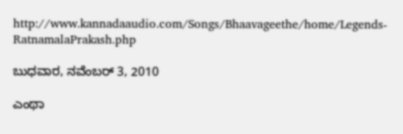http://www.kannadaaudio.com/Songs/Bhaavageethe/home/Legends-RatnamalaPrakash.php

ಬುಧವಾರ, ನವೆಂಬರ್ 3, 2010

ಎಂಥಾ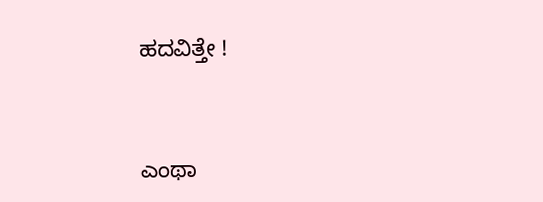ಹದವಿತ್ತೇ !


ಎಂಥಾ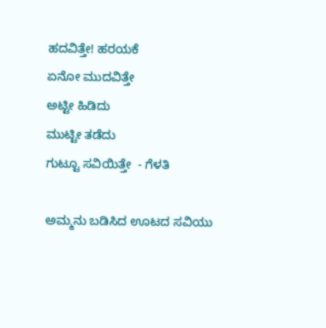ಹದವಿತ್ತೇ! ಹರಯಕೆ
ಏನೋ ಮುದವಿತ್ತೇ
ಅಟ್ಟೀ ಹಿಡಿದು
ಮುಟ್ಟೀ ತಡೆದು
ಗುಟ್ಟೂ ಸವಿಯಿತ್ತೇ  - ಗೆಳತಿ

ಅಮ್ಮನು ಬಡಿಸಿದ ಊಟದ ಸವಿಯು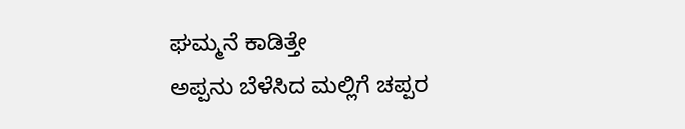ಘಮ್ಮನೆ ಕಾಡಿತ್ತೇ
ಅಪ್ಪನು ಬೆಳೆಸಿದ ಮಲ್ಲಿಗೆ ಚಪ್ಪರ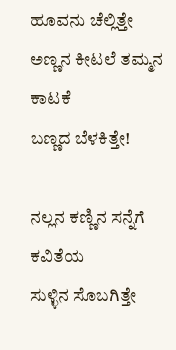ಹೂವನು ಚೆಲ್ಲಿತ್ತೇ
ಅಣ್ಣನ ಕೀಟಲೆ ತಮ್ಮನ ಕಾಟಕೆ
ಬಣ್ಣದ ಬೆಳಕಿತ್ತೇ!

ನಲ್ಲನ ಕಣ್ಣಿನ ಸನ್ನೆಗೆ ಕವಿತೆಯ
ಸುಳ್ಳಿನ ಸೊಬಗಿತ್ತೇ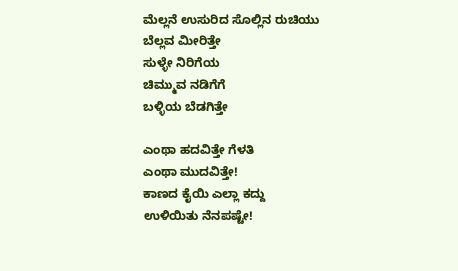ಮೆಲ್ಲನೆ ಉಸುರಿದ ಸೊಲ್ಲಿನ ರುಚಿಯು
ಬೆಲ್ಲವ ಮೀರಿತ್ತೇ
ಸುಳ್ಳೇ ನಿರಿಗೆಯ
ಚಿಮ್ಮುವ ನಡಿಗೆಗೆ
ಬಳ್ಳಿಯ ಬೆಡಗಿತ್ತೇ

ಎಂಥಾ ಹದವಿತ್ತೇ ಗೆಳತಿ
ಎಂಥಾ ಮುದವಿತ್ತೇ!
ಕಾಣದ ಕೈಯಿ ಎಲ್ಲಾ ಕದ್ದು
ಉಳಿಯಿತು ನೆನಪಷ್ಟೇ!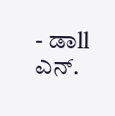- ಡಾll ಎನ್.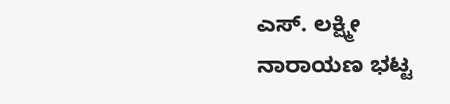ಎಸ್. ಲಕ್ಷ್ಮೀ ನಾರಾಯಣ ಭಟ್ಟ